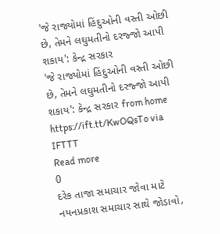'જે રાજ્યોમાં હિંદુઓની વસ્તી ઓછી છે, તેમને લઘુમતીનો દરજ્જો આપી શકાય': કેન્દ્ર સરકાર
'જે રાજ્યોમાં હિંદુઓની વસ્તી ઓછી છે, તેમને લઘુમતીનો દરજ્જો આપી શકાય': કેન્દ્ર સરકાર from home https://ift.tt/KwOQsTo via IFTTT
Read more
0
દરેક તાજા સમાચાર જોવા માટે નયનપ્રકાશ સમાચાર સાથે જોડાવો,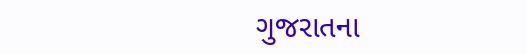ગુજરાતના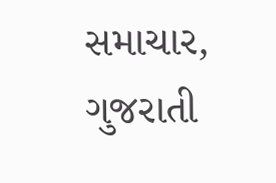સમાચાર, ગુજરાતી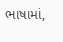ભાષામાં,